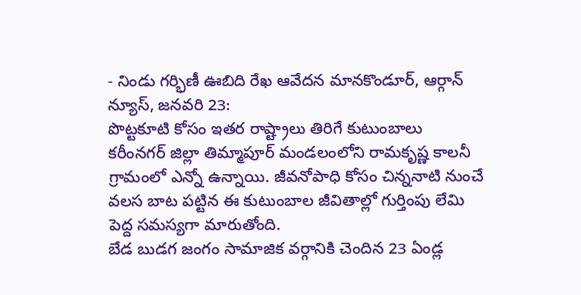- నిండు గర్భిణీ ఊబిది రేఖ ఆవేదన మానకొండూర్, ఆర్గాన్ న్యూస్, జనవరి 23:
పొట్టకూటి కోసం ఇతర రాష్ట్రాలు తిరిగే కుటుంబాలు కరీంనగర్ జిల్లా తిమ్మాపూర్ మండలంలోని రామకృష్ణ కాలనీ గ్రామంలో ఎన్నో ఉన్నాయి. జీవనోపాధి కోసం చిన్ననాటి నుంచే వలస బాట పట్టిన ఈ కుటుంబాల జీవితాల్లో గుర్తింపు లేమి పెద్ద సమస్యగా మారుతోంది.
బేడ బుడగ జంగం సామాజిక వర్గానికి చెందిన 23 ఏండ్ల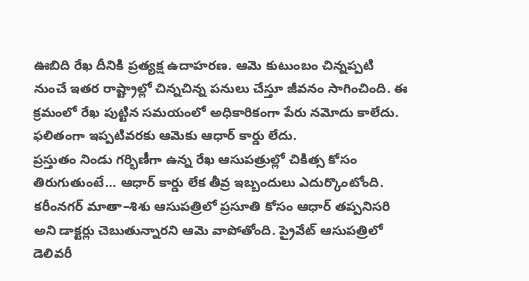ఊబిది రేఖ దీనికి ప్రత్యక్ష ఉదాహరణ. ఆమె కుటుంబం చిన్నప్పటి నుంచే ఇతర రాష్ట్రాల్లో చిన్నచిన్న పనులు చేస్తూ జీవనం సాగించింది. ఈ క్రమంలో రేఖ పుట్టిన సమయంలో అధికారికంగా పేరు నమోదు కాలేదు. ఫలితంగా ఇప్పటివరకు ఆమెకు ఆధార్ కార్డు లేదు.
ప్రస్తుతం నిండు గర్భిణీగా ఉన్న రేఖ ఆసుపత్రుల్లో చికిత్స కోసం తిరుగుతుంటే… ఆధార్ కార్డు లేక తీవ్ర ఇబ్బందులు ఎదుర్కొంటోంది. కరీంనగర్ మాతా–శిశు ఆసుపత్రిలో ప్రసూతి కోసం ఆధార్ తప్పనిసరి అని డాక్టర్లు చెబుతున్నారని ఆమె వాపోతోంది. ప్రైవేట్ ఆసుపత్రిలో డెలివరీ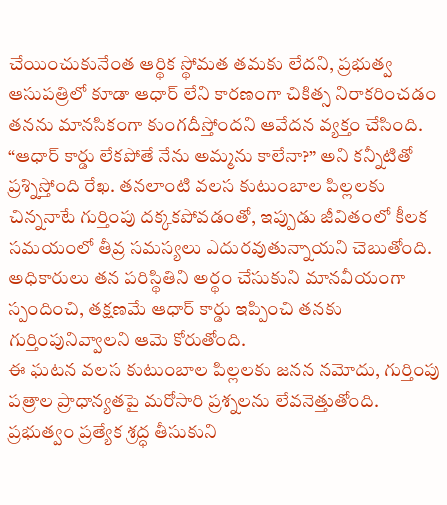చేయించుకునేంత ఆర్థిక స్థోమత తమకు లేదని, ప్రభుత్వ ఆసుపత్రిలో కూడా ఆధార్ లేని కారణంగా చికిత్స నిరాకరించడం తనను మానసికంగా కుంగదీస్తోందని ఆవేదన వ్యక్తం చేసింది.
“ఆధార్ కార్డు లేకపోతే నేను అమ్మను కాలేనా?” అని కన్నీటితో ప్రశ్నిస్తోంది రేఖ. తనలాంటి వలస కుటుంబాల పిల్లలకు చిన్ననాటే గుర్తింపు దక్కకపోవడంతో, ఇప్పుడు జీవితంలో కీలక సమయంలో తీవ్ర సమస్యలు ఎదురవుతున్నాయని చెబుతోంది. అధికారులు తన పరిస్థితిని అర్థం చేసుకుని మానవీయంగా స్పందించి, తక్షణమే ఆధార్ కార్డు ఇప్పించి తనకు గుర్తింపునివ్వాలని ఆమె కోరుతోంది.
ఈ ఘటన వలస కుటుంబాల పిల్లలకు జనన నమోదు, గుర్తింపు పత్రాల ప్రాధాన్యతపై మరోసారి ప్రశ్నలను లేవనెత్తుతోంది. ప్రభుత్వం ప్రత్యేక శ్రద్ధ తీసుకుని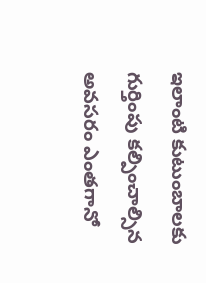ఇలాంటి కుటుంబాలకు గుర్తింపు కల్పించాల్సిన అవసరం ఎంతగానో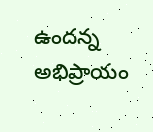ఉందన్న అభిప్రాయం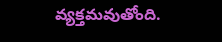వ్యక్తమవుతోంది.